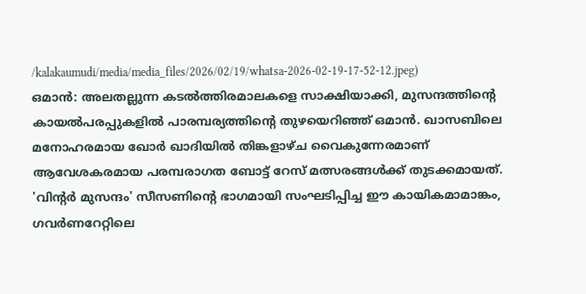/kalakaumudi/media/media_files/2026/02/19/whatsa-2026-02-19-17-52-12.jpeg)
ഒമാൻ: അലതല്ലുന്ന കടൽത്തിരമാലകളെ സാക്ഷിയാക്കി, മുസന്ദത്തിന്റെ കായൽപരപ്പുകളിൽ പാരമ്പര്യത്തിന്റെ തുഴയെറിഞ്ഞ് ഒമാൻ. ഖാസബിലെ മനോഹരമായ ഖോർ ഖാദിയിൽ തിങ്കളാഴ്ച വൈകുന്നേരമാണ് ആവേശകരമായ പരമ്പരാഗത ബോട്ട് റേസ് മത്സരങ്ങൾക്ക് തുടക്കമായത്. 'വിന്റർ മുസന്ദം' സീസണിന്റെ ഭാഗമായി സംഘടിപ്പിച്ച ഈ കായികമാമാങ്കം, ഗവർണറേറ്റിലെ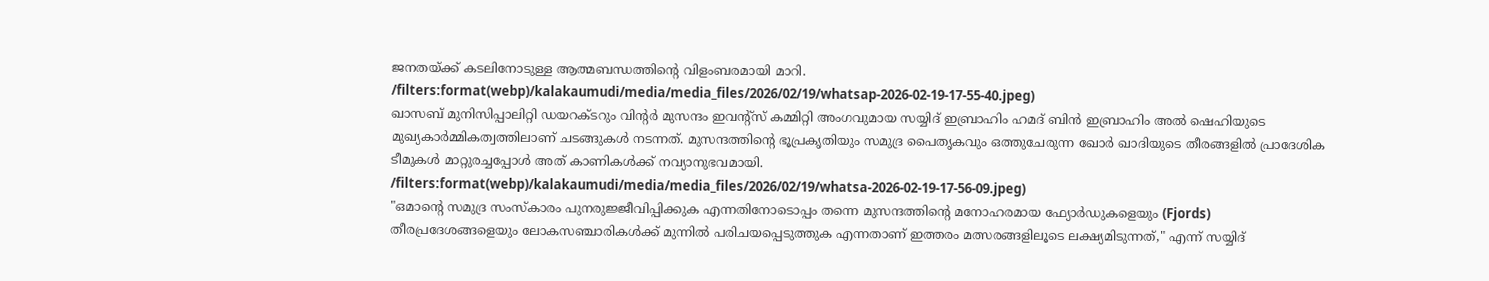ജനതയ്ക്ക് കടലിനോടുള്ള ആത്മബന്ധത്തിന്റെ വിളംബരമായി മാറി.
/filters:format(webp)/kalakaumudi/media/media_files/2026/02/19/whatsap-2026-02-19-17-55-40.jpeg)
ഖാസബ് മുനിസിപ്പാലിറ്റി ഡയറക്ടറും വിന്റർ മുസന്ദം ഇവന്റ്സ് കമ്മിറ്റി അംഗവുമായ സയ്യിദ് ഇബ്രാഹിം ഹമദ് ബിൻ ഇബ്രാഹിം അൽ ഷെഹിയുടെ മുഖ്യകാർമ്മികത്വത്തിലാണ് ചടങ്ങുകൾ നടന്നത്. മുസന്ദത്തിന്റെ ഭൂപ്രകൃതിയും സമുദ്ര പൈതൃകവും ഒത്തുചേരുന്ന ഖോർ ഖാദിയുടെ തീരങ്ങളിൽ പ്രാദേശിക ടീമുകൾ മാറ്റുരച്ചപ്പോൾ അത് കാണികൾക്ക് നവ്യാനുഭവമായി.
/filters:format(webp)/kalakaumudi/media/media_files/2026/02/19/whatsa-2026-02-19-17-56-09.jpeg)
"ഒമാന്റെ സമുദ്ര സംസ്കാരം പുനരുജ്ജീവിപ്പിക്കുക എന്നതിനോടൊപ്പം തന്നെ മുസന്ദത്തിന്റെ മനോഹരമായ ഫ്യോർഡുകളെയും (Fjords) തീരപ്രദേശങ്ങളെയും ലോകസഞ്ചാരികൾക്ക് മുന്നിൽ പരിചയപ്പെടുത്തുക എന്നതാണ് ഇത്തരം മത്സരങ്ങളിലൂടെ ലക്ഷ്യമിടുന്നത്," എന്ന് സയ്യിദ്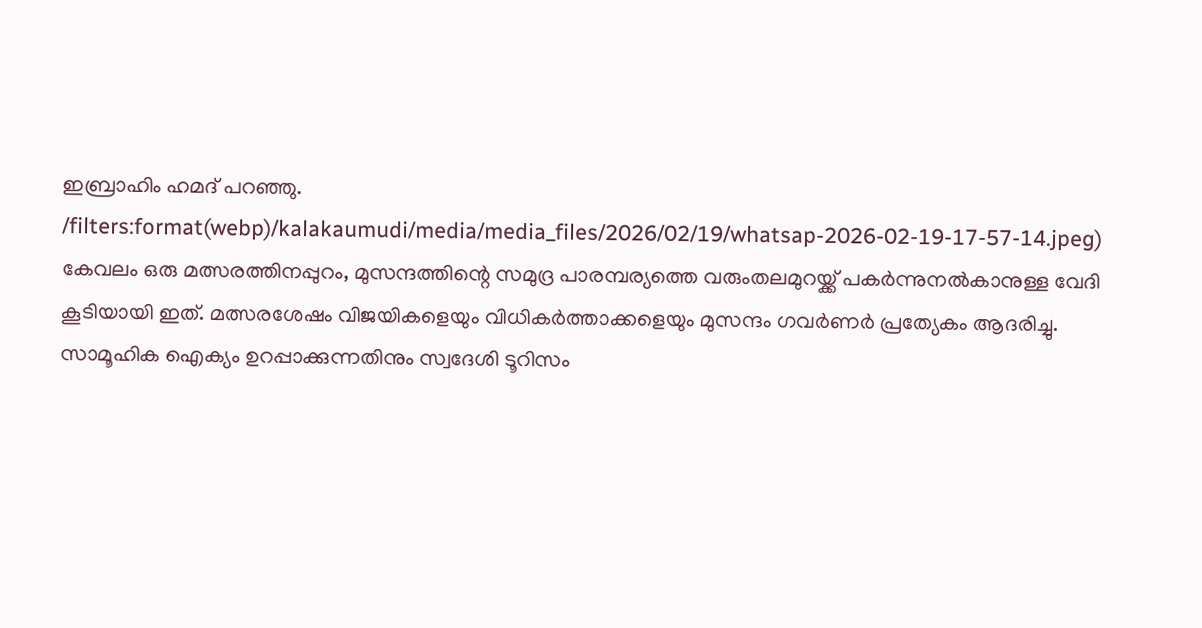ഇബ്രാഹിം ഹമദ് പറഞ്ഞു.
/filters:format(webp)/kalakaumudi/media/media_files/2026/02/19/whatsap-2026-02-19-17-57-14.jpeg)
കേവലം ഒരു മത്സരത്തിനപ്പുറം, മുസന്ദത്തിന്റെ സമുദ്ര പാരമ്പര്യത്തെ വരുംതലമുറയ്ക്ക് പകർന്നുനൽകാനുള്ള വേദി കൂടിയായി ഇത്. മത്സരശേഷം വിജയികളെയും വിധികർത്താക്കളെയും മുസന്ദം ഗവർണർ പ്രത്യേകം ആദരിച്ചു. സാമൂഹിക ഐക്യം ഉറപ്പാക്കുന്നതിനും സ്വദേശി ടൂറിസം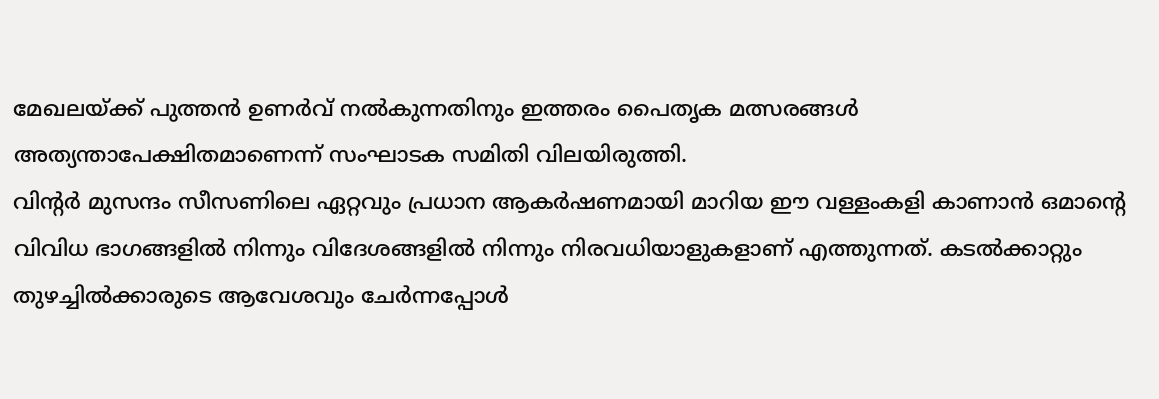മേഖലയ്ക്ക് പുത്തൻ ഉണർവ് നൽകുന്നതിനും ഇത്തരം പൈതൃക മത്സരങ്ങൾ അത്യന്താപേക്ഷിതമാണെന്ന് സംഘാടക സമിതി വിലയിരുത്തി.
വിന്റർ മുസന്ദം സീസണിലെ ഏറ്റവും പ്രധാന ആകർഷണമായി മാറിയ ഈ വള്ളംകളി കാണാൻ ഒമാന്റെ വിവിധ ഭാഗങ്ങളിൽ നിന്നും വിദേശങ്ങളിൽ നിന്നും നിരവധിയാളുകളാണ് എത്തുന്നത്. കടൽക്കാറ്റും തുഴച്ചിൽക്കാരുടെ ആവേശവും ചേർന്നപ്പോൾ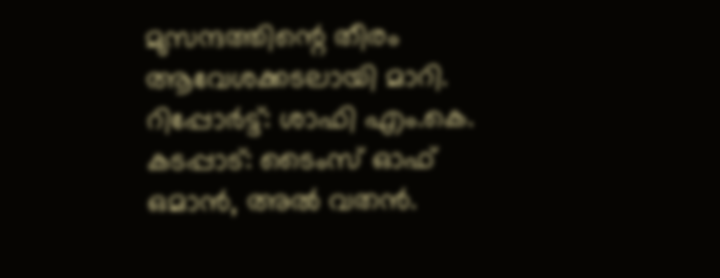മുസന്ദത്തിന്റെ തീരം ആവേശക്കടലായി മാറി.
റിപ്പോർട്ട്: ശാഫി എം.കെ.
കടപ്പാട്: ടൈംസ് ഓഫ് ഒമാൻ, അൽ വതൻ.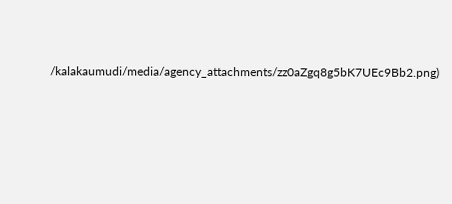/kalakaumudi/media/agency_attachments/zz0aZgq8g5bK7UEc9Bb2.png)